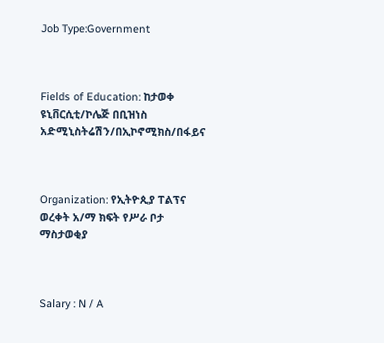Job Type:Government



Fields of Education: ከታወቀ ዩኒቨርሲቲ/ኮሌጅ በቢዝነስ አድሚኒስትሬሽን/በኢኮኖሚክስ/በፋይና



Organization: የኢትዮጲያ ፐልፕና ወረቀት አ/ማ ክፍት የሥራ ቦታ ማስታወቂያ



Salary : N / A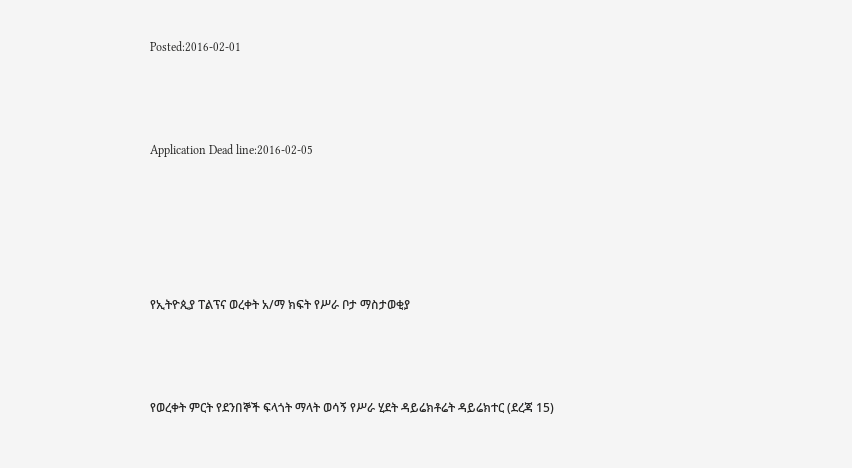Posted:2016-02-01



Application Dead line:2016-02-05





የኢትዮጲያ ፐልፕና ወረቀት አ/ማ ክፍት የሥራ ቦታ ማስታወቂያ



የወረቀት ምርት የደንበኞች ፍላጎት ማላት ወሳኝ የሥራ ሂደት ዳይሬክቶሬት ዳይሬክተር (ደረጃ 15)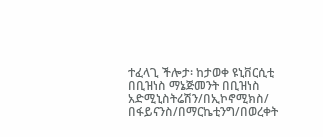ተፈላጊ ችሎታ፡ ከታወቀ ዩኒቨርሲቲ በቢዝነስ ማኔጅመንት በቢዝነስ አድሚኒስትሬሽን/በኢኮኖሚክስ/ በፋይናንስ/በማርኬቲንግ/በወረቀት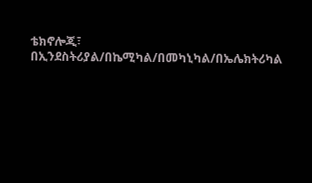ቴክኖሎጂ፣ በኢንደስትሪያል/በኬሚካል/በመካኒካል/በኤሌክትሪካል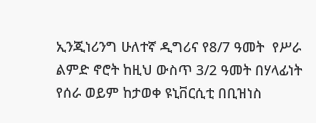ኢንጂነሪንግ ሁለተኛ ዲግሪና የ8/7 ዓመት  የሥራ ልምድ ኖሮት ከዚህ ውስጥ 3/2 ዓመት በሃላፊነት የሰራ ወይም ከታወቀ ዩኒቨርሲቲ በቢዝነስ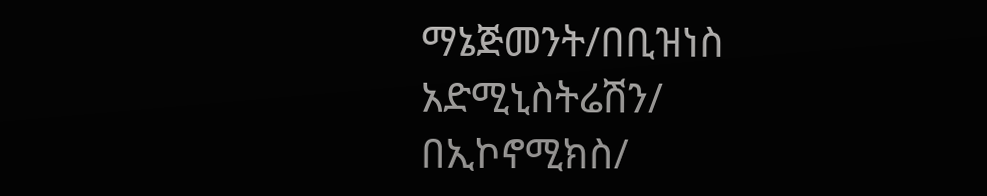ማኔጅመንት/በቢዝነስ አድሚኒስትሬሽን/ በኢኮኖሚክስ/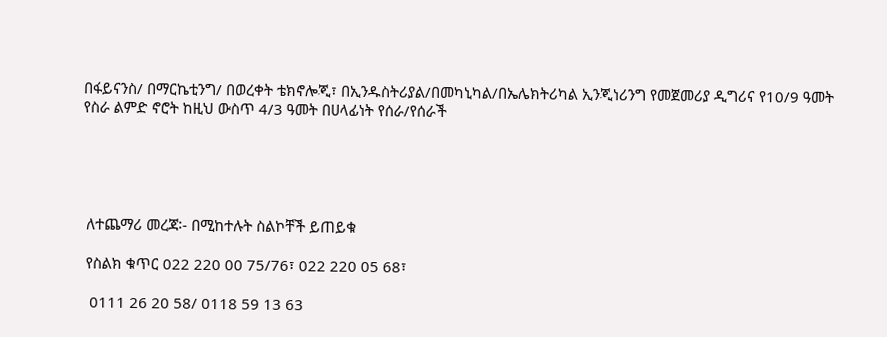በፋይናንስ/ በማርኬቲንግ/ በወረቀት ቴክኖሎጂ፣ በኢንዱስትሪያል/በመካኒካል/በኤሌክትሪካል ኢንጂነሪንግ የመጀመሪያ ዲግሪና የ10/9 ዓመት የስራ ልምድ ኖሮት ከዚህ ውስጥ 4/3 ዓመት በሀላፊነት የሰራ/የሰራች





 ለተጨማሪ መረጃ፡- በሚከተሉት ስልኮቸች ይጠይቁ

 የስልክ ቁጥር 022 220 00 75/76፣ 022 220 05 68፣

  0111 26 20 58/ 0118 59 13 63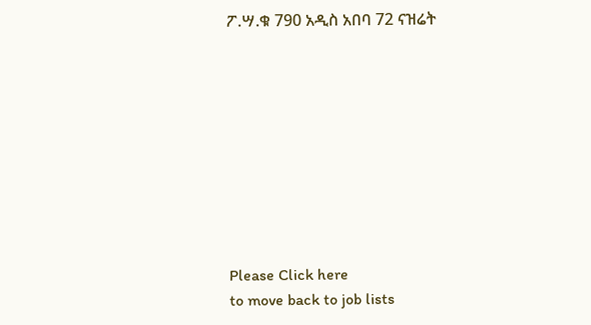ፖ.ሣ.ቁ 790 አዲስ አበባ 72 ናዝሬት









Please Click here
to move back to job lists